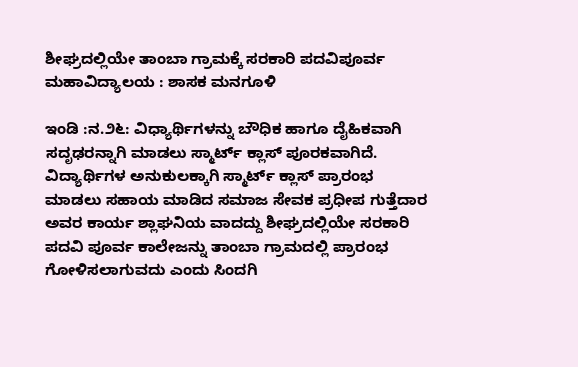ಶೀಘ್ರದಲ್ಲಿಯೇ ತಾಂಬಾ ಗ್ರಾಮಕ್ಕೆ ಸರಕಾರಿ ಪದವಿಪೂರ್ವ ಮಹಾವಿದ್ಯಾಲಯ : ಶಾಸಕ ಮನಗೂಳಿ

ಇಂಡಿ :ನ.೨೬: ವಿಧ್ಯಾರ್ಥಿಗಳನ್ನು ಬೌಧಿಕ ಹಾಗೂ ದೈಹಿಕವಾಗಿ ಸದೃಢರನ್ನಾಗಿ ಮಾಡಲು ಸ್ಮಾರ್ಟ್ ಕ್ಲಾಸ್ ಪೂರಕವಾಗಿದೆ. ವಿದ್ಯಾರ್ಥಿಗಳ ಅನುಕುಲಕ್ಕಾಗಿ ಸ್ಮಾರ್ಟ್ ಕ್ಲಾಸ್ ಪ್ರಾರಂಭ ಮಾಡಲು ಸಹಾಯ ಮಾಡಿದ ಸಮಾಜ ಸೇವಕ ಪ್ರಧೀಪ ಗುತ್ತೆದಾರ ಅವರ ಕಾರ್ಯ ಶ್ಲಾಘನಿಯ ವಾದದ್ದು ಶೀಘ್ರದಲ್ಲಿಯೇ ಸರಕಾರಿ ಪದವಿ ಪೂರ್ವ ಕಾಲೇಜನ್ನು ತಾಂಬಾ ಗ್ರಾಮದಲ್ಲಿ ಪ್ರಾರಂಭ ಗೋಳಿಸಲಾಗುವದು ಎಂದು ಸಿಂದಗಿ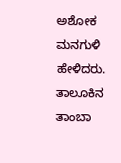ಅಶೋಕ ಮನಗುಳಿ ಹೇಳಿದರು.
ತಾಲೂಕಿನ ತಾಂಬಾ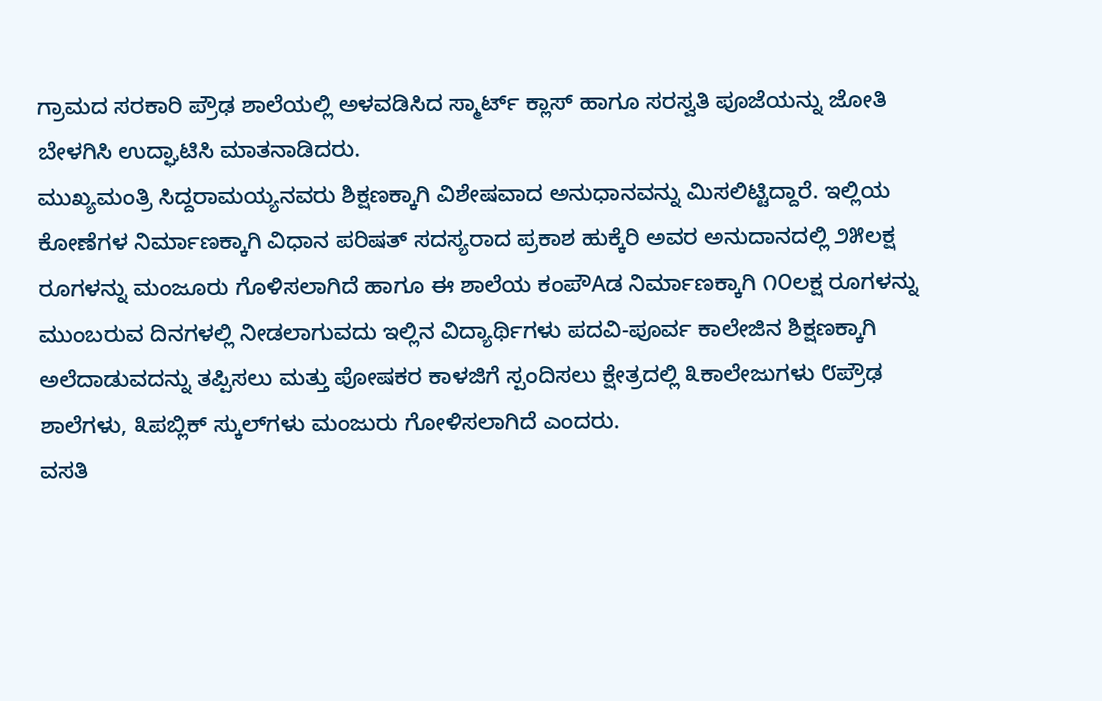ಗ್ರಾಮದ ಸರಕಾರಿ ಪ್ರೌಢ ಶಾಲೆಯಲ್ಲಿ ಅಳವಡಿಸಿದ ಸ್ಮಾರ್ಟ್ ಕ್ಲಾಸ್ ಹಾಗೂ ಸರಸ್ವತಿ ಪೂಜೆಯನ್ನು ಜೋತಿ ಬೇಳಗಿಸಿ ಉದ್ಘಾಟಿಸಿ ಮಾತನಾಡಿದರು.
ಮುಖ್ಯಮಂತ್ರಿ ಸಿದ್ದರಾಮಯ್ಯನವರು ಶಿಕ್ಷಣಕ್ಕಾಗಿ ವಿಶೇಷವಾದ ಅನುಧಾನವನ್ನು ಮಿಸಲಿಟ್ಟಿದ್ದಾರೆ. ಇಲ್ಲಿಯ ಕೋಣೆಗಳ ನಿರ್ಮಾಣಕ್ಕಾಗಿ ವಿಧಾನ ಪರಿಷತ್ ಸದಸ್ಯರಾದ ಪ್ರಕಾಶ ಹುಕ್ಕೆರಿ ಅವರ ಅನುದಾನದಲ್ಲಿ ೨೫ಲಕ್ಷ ರೂಗಳನ್ನು ಮಂಜೂರು ಗೊಳಿಸಲಾಗಿದೆ ಹಾಗೂ ಈ ಶಾಲೆಯ ಕಂಪೌAಡ ನಿರ್ಮಾಣಕ್ಕಾಗಿ ೧೦ಲಕ್ಷ ರೂಗಳನ್ನು ಮುಂಬರುವ ದಿನಗಳಲ್ಲಿ ನೀಡಲಾಗುವದು ಇಲ್ಲಿನ ವಿದ್ಯಾರ್ಥಿಗಳು ಪದವಿ-ಪೂರ್ವ ಕಾಲೇಜಿನ ಶಿಕ್ಷಣಕ್ಕಾಗಿ ಅಲೆದಾಡುವದನ್ನು ತಪ್ಪಿಸಲು ಮತ್ತು ಪೋಷಕರ ಕಾಳಜಿಗೆ ಸ್ಪಂದಿಸಲು ಕ್ಷೇತ್ರದಲ್ಲಿ ೩ಕಾಲೇಜುಗಳು ೮ಪ್ರೌಢ ಶಾಲೆಗಳು, ೩ಪಬ್ಲಿಕ್ ಸ್ಕುಲ್‌ಗಳು ಮಂಜುರು ಗೋಳಿಸಲಾಗಿದೆ ಎಂದರು.
ವಸತಿ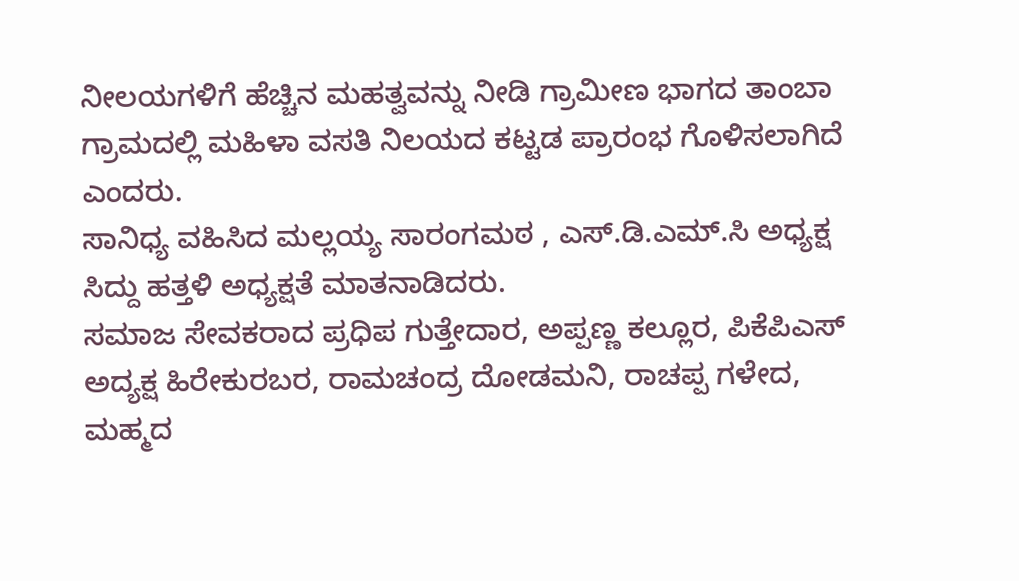ನೀಲಯಗಳಿಗೆ ಹೆಚ್ಚಿನ ಮಹತ್ವವನ್ನು ನೀಡಿ ಗ್ರಾಮೀಣ ಭಾಗದ ತಾಂಬಾ ಗ್ರಾಮದಲ್ಲಿ ಮಹಿಳಾ ವಸತಿ ನಿಲಯದ ಕಟ್ಟಡ ಪ್ರಾರಂಭ ಗೊಳಿಸಲಾಗಿದೆ ಎಂದರು.
ಸಾನಿಧ್ಯ ವಹಿಸಿದ ಮಲ್ಲಯ್ಯ ಸಾರಂಗಮಠ , ಎಸ್.ಡಿ.ಎಮ್.ಸಿ ಅಧ್ಯಕ್ಷ ಸಿದ್ದು ಹತ್ತಳಿ ಅಧ್ಯಕ್ಷತೆ ಮಾತನಾಡಿದರು.
ಸಮಾಜ ಸೇವಕರಾದ ಪ್ರಧಿಪ ಗುತ್ತೇದಾರ, ಅಪ್ಪಣ್ಣ ಕಲ್ಲೂರ, ಪಿಕೆಪಿಎಸ್ ಅದ್ಯಕ್ಷ ಹಿರೇಕುರಬರ, ರಾಮಚಂದ್ರ ದೋಡಮನಿ, ರಾಚಪ್ಪ ಗಳೇದ, ಮಹ್ಮದ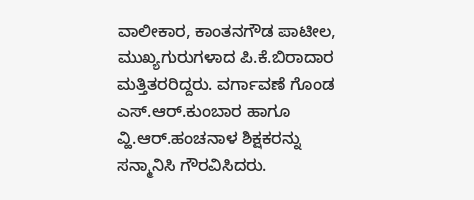ವಾಲೀಕಾರ, ಕಾಂತನಗೌಡ ಪಾಟೀಲ, ಮುಖ್ಯಗುರುಗಳಾದ ಪಿ.ಕೆ.ಬಿರಾದಾರ ಮತ್ತಿತರರಿದ್ದರು. ವರ್ಗಾವಣೆ ಗೊಂಡ ಎಸ್.ಆರ್.ಕುಂಬಾರ ಹಾಗೂ ವ್ಹಿ.ಆರ್.ಹಂಚನಾಳ ಶಿಕ್ಷಕರನ್ನು ಸನ್ಮಾನಿಸಿ ಗೌರವಿಸಿದರು.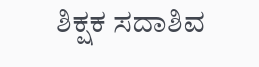ಶಿಕ್ಷಕ ಸದಾಶಿವ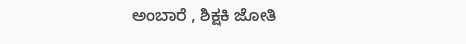ಅಂಬಾರೆ , ಶಿಕ್ಷಕಿ ಜೋತಿ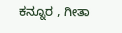ಕನ್ನೂರ , ಗೀತಾ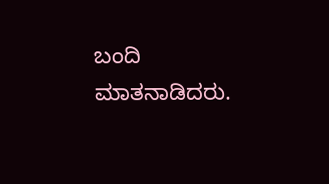ಬಂದಿ ಮಾತನಾಡಿದರು.